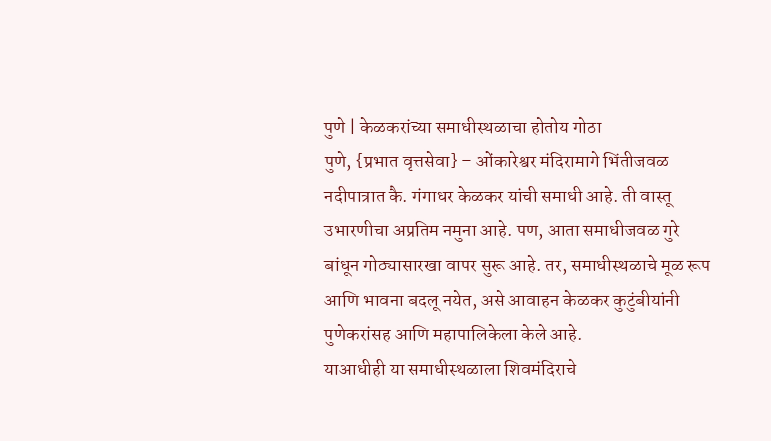पुणे | केळकरांच्या समाधीस्थळाचा होतोय गोठा
पुणे, {प्रभात वृत्तसेवा} – ओंकारेश्वर मंदिरामागे भिंतीजवळ नदीपात्रात कै. गंगाधर केळकर यांची समाधी आहे. ती वास्तू उभारणीचा अप्रतिम नमुना आहे. पण, आता समाधीजवळ गुरे बांधून गोठ्यासारखा वापर सुरू आहे. तर, समाधीस्थळाचे मूळ रूप आणि भावना बदलू नयेत, असे आवाहन केळकर कुटुंबीयांनी पुणेकरांसह आणि महापालिकेला केले आहे.
याआधीही या समाधीस्थळाला शिवमंदिराचे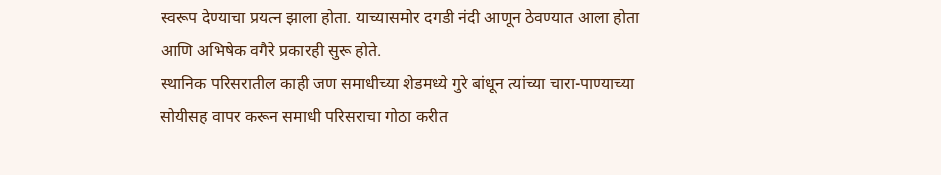स्वरूप देण्याचा प्रयत्न झाला होता. याच्यासमोर दगडी नंदी आणून ठेवण्यात आला होता आणि अभिषेक वगैरे प्रकारही सुरू होते.
स्थानिक परिसरातील काही जण समाधीच्या शेडमध्ये गुरे बांधून त्यांच्या चारा-पाण्याच्या सोयीसह वापर करून समाधी परिसराचा गोठा करीत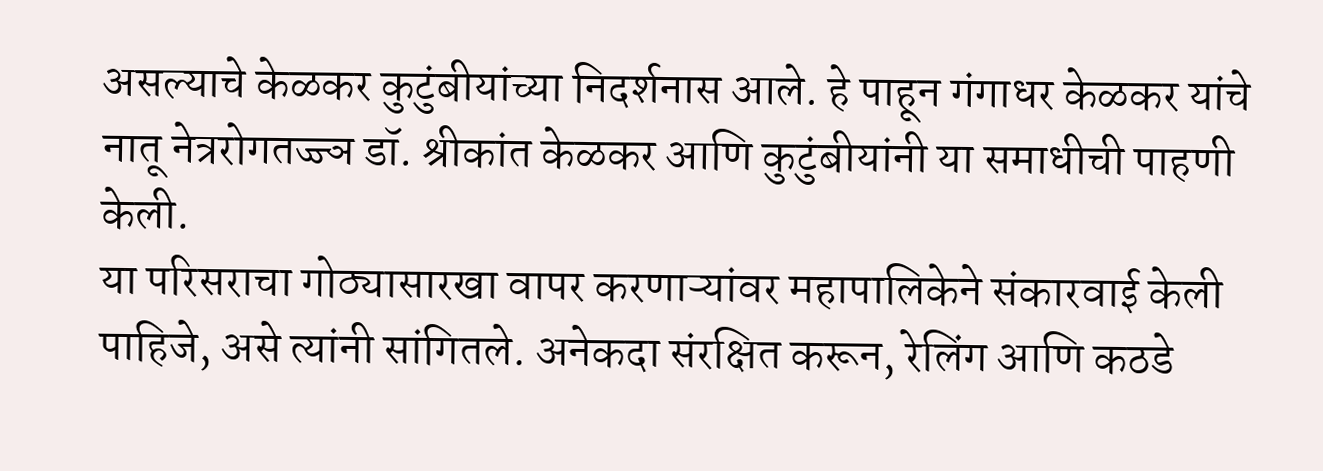असल्याचे केळकर कुटुंबीयांच्या निदर्शनास आले. हे पाहून गंगाधर केळकर यांचे नातू नेत्ररोगतज्ज्ञ डॉ. श्रीकांत केळकर आणि कुटुंबीयांनी या समाधीची पाहणी केली.
या परिसराचा गोठ्यासारखा वापर करणाऱ्यांवर महापालिकेने संकारवाई केली पाहिजे, असे त्यांनी सांगितले. अनेकदा संरक्षित करून, रेलिंग आणि कठडे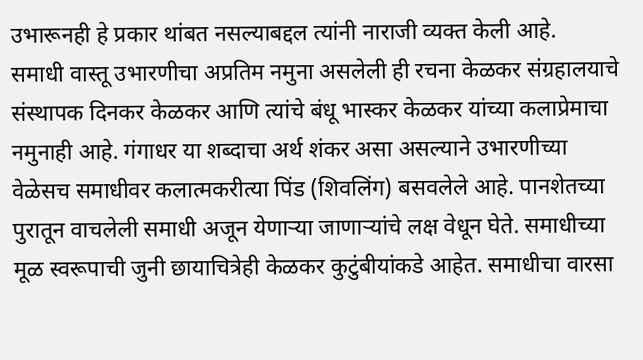उभारूनही हे प्रकार थांबत नसल्याबद्दल त्यांनी नाराजी व्यक्त केली आहे.
समाधी वास्तू उभारणीचा अप्रतिम नमुना असलेली ही रचना केळकर संग्रहालयाचे संस्थापक दिनकर केळकर आणि त्यांचे बंधू भास्कर केळकर यांच्या कलाप्रेमाचा नमुनाही आहे. गंगाधर या शब्दाचा अर्थ शंकर असा असल्याने उभारणीच्या वेळेसच समाधीवर कलात्मकरीत्या पिंड (शिवलिंग) बसवलेले आहे. पानशेतच्या पुरातून वाचलेली समाधी अजून येणाऱ्या जाणाऱ्यांचे लक्ष वेधून घेते. समाधीच्या मूळ स्वरूपाची जुनी छायाचित्रेही केळकर कुटुंबीयांकडे आहेत. समाधीचा वारसा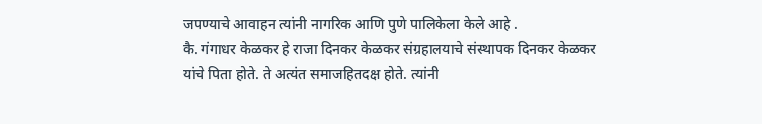जपण्याचे आवाहन त्यांनी नागरिक आणि पुणे पालिकेला केले आहे .
कै. गंगाधर केळकर हे राजा दिनकर केळकर संग्रहालयाचे संस्थापक दिनकर केळकर यांचे पिता होते. ते अत्यंत समाजहितदक्ष होते. त्यांनी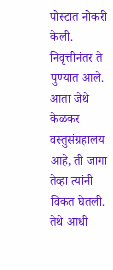पोस्टात नोकरी केली. निवृत्तीनंतर ते पुण्यात आले. आता जेथे केळकर वस्तुसंग्रहालय आहे, ती जागा तेव्हा त्यांनी विकत घेतली. तेथे आधी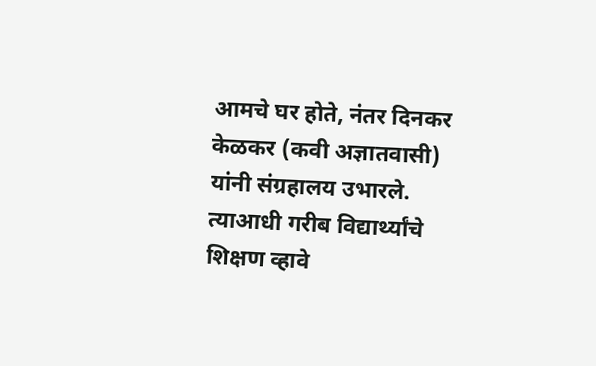आमचे घर होते, नंतर दिनकर केळकर (कवी अज्ञातवासी) यांनी संग्रहालय उभारले.
त्याआधी गरीब विद्यार्थ्यांचे शिक्षण व्हावे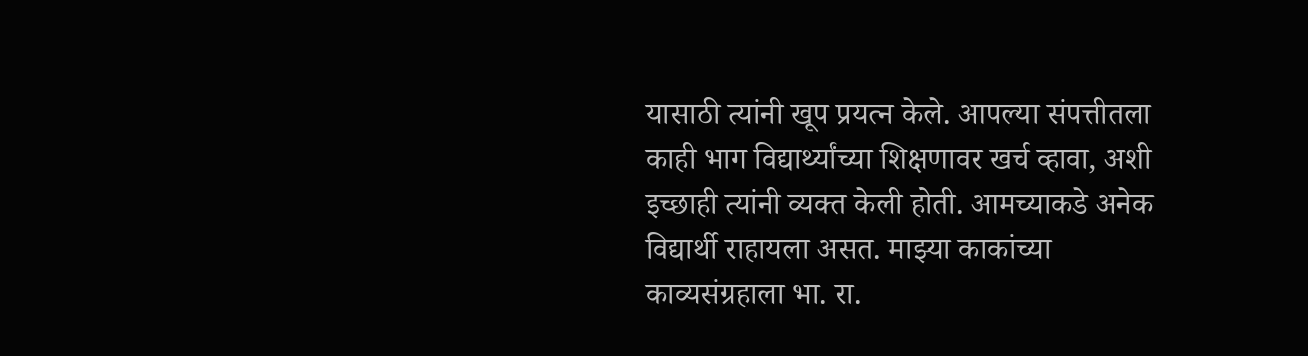यासाठी त्यांनी खूप प्रयत्न केले. आपल्या संपत्तीतला काही भाग विद्यार्थ्यांच्या शिक्षणावर खर्च व्हावा, अशी इच्छाही त्यांनी व्यक्त केली होती. आमच्याकडे अनेक विद्यार्थी राहायला असत. माझ्या काकांच्या काव्यसंग्रहाला भा. रा.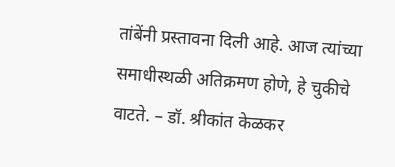तांबेंनी प्रस्तावना दिली आहे. आज त्यांच्या समाधीस्थळी अतिक्रमण होणे, हे चुकीचे वाटते. – डॉ. श्रीकांत केळकर